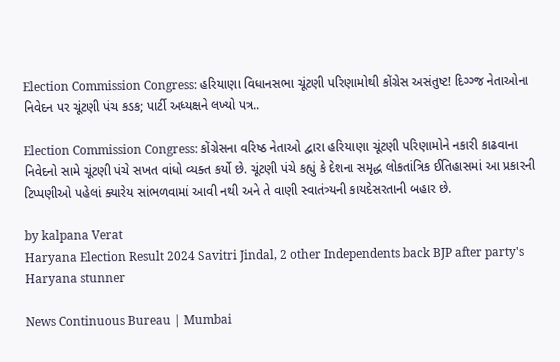Election Commission Congress: હરિયાણા વિધાનસભા ચૂંટણી પરિણામોથી કોંગ્રેસ અસંતુષ્ટ! દિગ્ગ્જ નેતાઓના નિવેદન પર ચૂંટણી પંચ કડક; પાર્ટી અધ્યક્ષને લખ્યો પત્ર..

Election Commission Congress: કોંગ્રેસના વરિષ્ઠ નેતાઓ દ્વારા હરિયાણા ચૂંટણી પરિણામોને નકારી કાઢવાના નિવેદનો સામે ચૂંટણી પંચે સખત વાંધો વ્યક્ત કર્યો છે. ચૂંટણી પંચે કહ્યું કે દેશના સમૃદ્ધ લોકતાંત્રિક ઈતિહાસમાં આ પ્રકારની ટિપ્પણીઓ પહેલાં ક્યારેય સાંભળવામાં આવી નથી અને તે વાણી સ્વાતંત્ર્યની કાયદેસરતાની બહાર છે.

by kalpana Verat
Haryana Election Result 2024 Savitri Jindal, 2 other Independents back BJP after party's Haryana stunner

News Continuous Bureau | Mumbai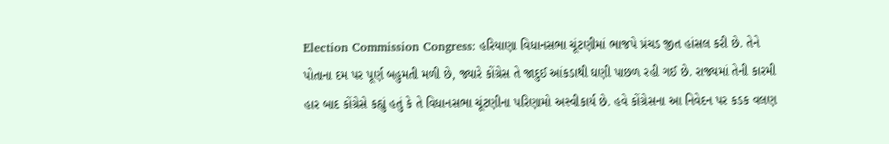Election Commission Congress: હરિયાણા વિધાનસભા ચૂંટણીમાં ભાજપે પ્રંચડ જીત હાંસલ કરી છે. તેને પોતાના દમ પર પૂર્ણ બહુમતી મળી છે, જ્યારે કોંગ્રેસ તે જાદુઈ આંકડાથી ઘણી પાછળ રહી ગઈ છે. રાજ્યમાં તેની કારમી હાર બાદ કોંગ્રેસે કહ્યું હતું કે તે વિધાનસભા ચૂંટણીના પરિણામો અસ્વીકાર્ય છે. હવે કોંગ્રેસના આ નિવેદન પર કડક વલણ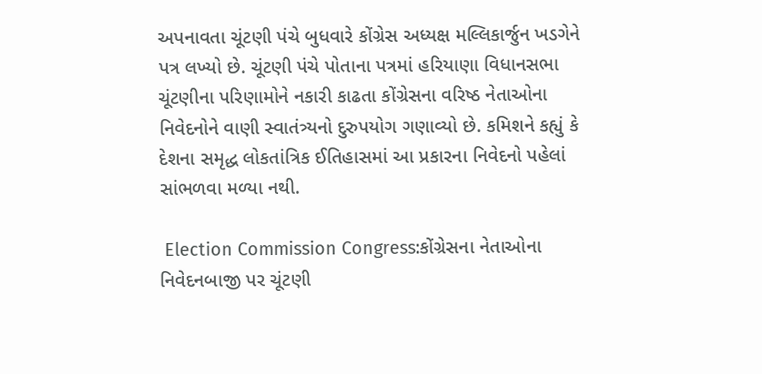અપનાવતા ચૂંટણી પંચે બુધવારે કોંગ્રેસ અધ્યક્ષ મલ્લિકાર્જુન ખડગેને પત્ર લખ્યો છે. ચૂંટણી પંચે પોતાના પત્રમાં હરિયાણા વિધાનસભા ચૂંટણીના પરિણામોને નકારી કાઢતા કોંગ્રેસના વરિષ્ઠ નેતાઓના નિવેદનોને વાણી સ્વાતંત્ર્યનો દુરુપયોગ ગણાવ્યો છે. કમિશને કહ્યું કે દેશના સમૃદ્ધ લોકતાંત્રિક ઈતિહાસમાં આ પ્રકારના નિવેદનો પહેલાં સાંભળવા મળ્યા નથી.

 Election Commission Congress:કોંગ્રેસના નેતાઓના નિવેદનબાજી પર ચૂંટણી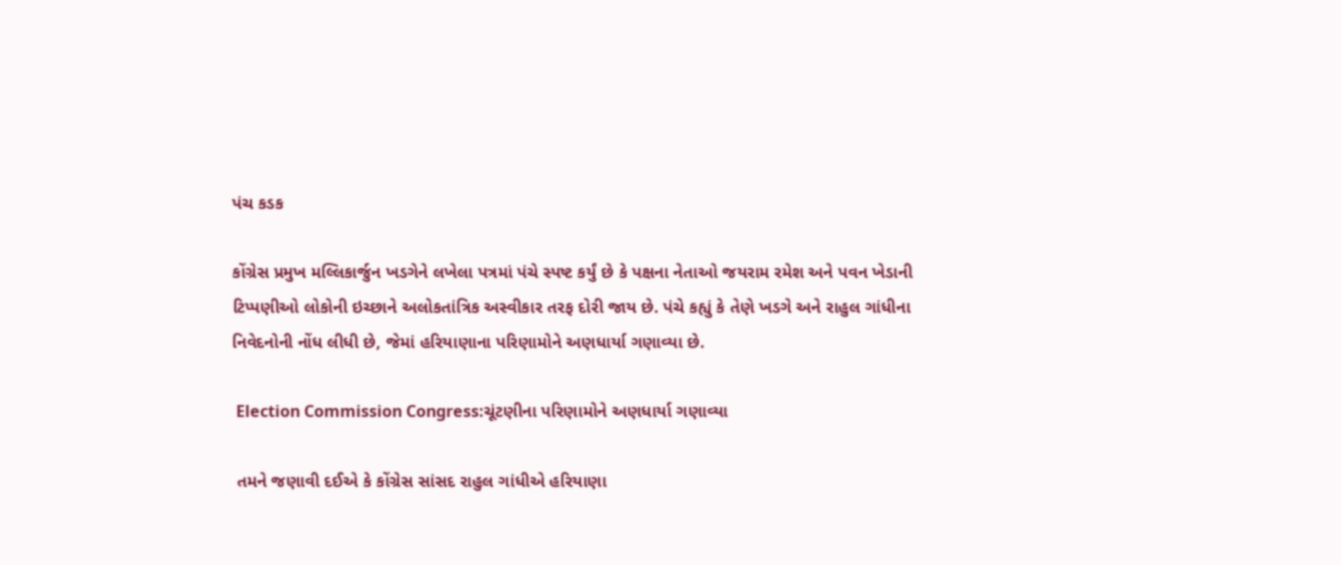પંચ કડક

કોંગ્રેસ પ્રમુખ મલ્લિકાર્જુન ખડગેને લખેલા પત્રમાં પંચે સ્પષ્ટ કર્યું છે કે પક્ષના નેતાઓ જયરામ રમેશ અને પવન ખેડાની ટિપ્પણીઓ લોકોની ઇચ્છાને અલોકતાંત્રિક અસ્વીકાર તરફ દોરી જાય છે. પંચે કહ્યું કે તેણે ખડગે અને રાહુલ ગાંધીના નિવેદનોની નોંધ લીધી છે, જેમાં હરિયાણાના પરિણામોને અણધાર્યા ગણાવ્યા છે.

 Election Commission Congress:ચૂંટણીના પરિણામોને અણધાર્યા ગણાવ્યા

 તમને જણાવી દઈએ કે કોંગ્રેસ સાંસદ રાહુલ ગાંધીએ હરિયાણા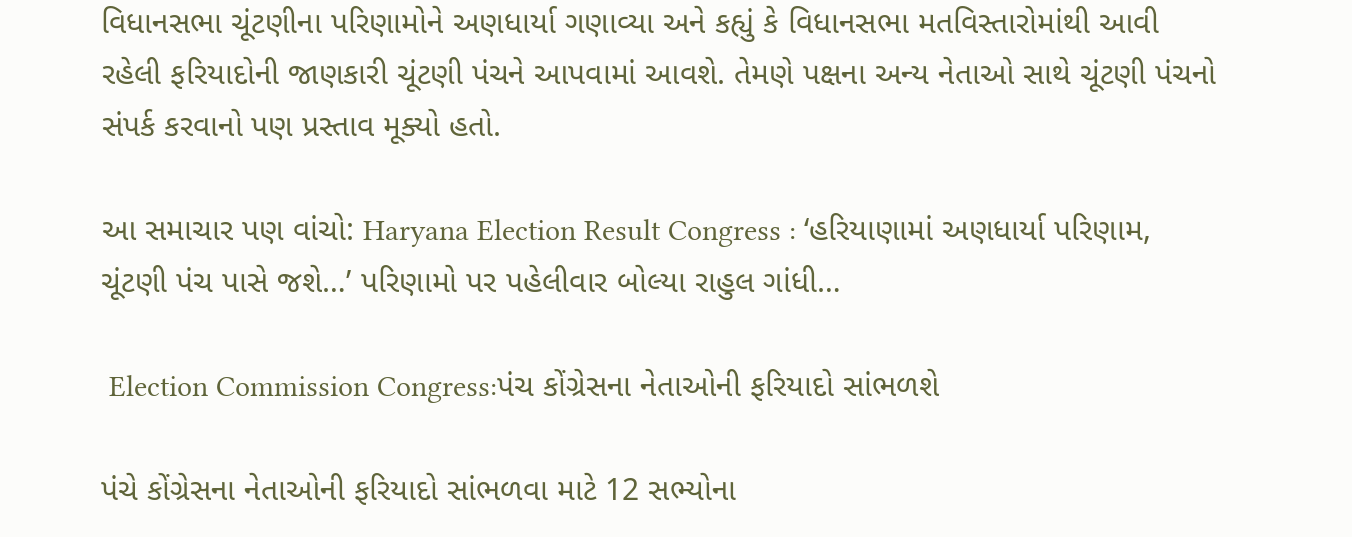વિધાનસભા ચૂંટણીના પરિણામોને અણધાર્યા ગણાવ્યા અને કહ્યું કે વિધાનસભા મતવિસ્તારોમાંથી આવી રહેલી ફરિયાદોની જાણકારી ચૂંટણી પંચને આપવામાં આવશે. તેમણે પક્ષના અન્ય નેતાઓ સાથે ચૂંટણી પંચનો સંપર્ક કરવાનો પણ પ્રસ્તાવ મૂક્યો હતો.

આ સમાચાર પણ વાંચો: Haryana Election Result Congress : ‘હરિયાણામાં અણધાર્યા પરિણામ, ચૂંટણી પંચ પાસે જશે…’ પરિણામો પર પહેલીવાર બોલ્યા રાહુલ ગાંધી…

 Election Commission Congress:પંચ કોંગ્રેસના નેતાઓની ફરિયાદો સાંભળશે

પંચે કોંગ્રેસના નેતાઓની ફરિયાદો સાંભળવા માટે 12 સભ્યોના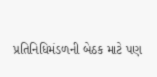પ્રતિનિધિમંડળની બેઠક માટે પણ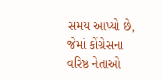સમય આપ્યો છે, જેમાં કોંગ્રેસના વરિષ્ઠ નેતાઓ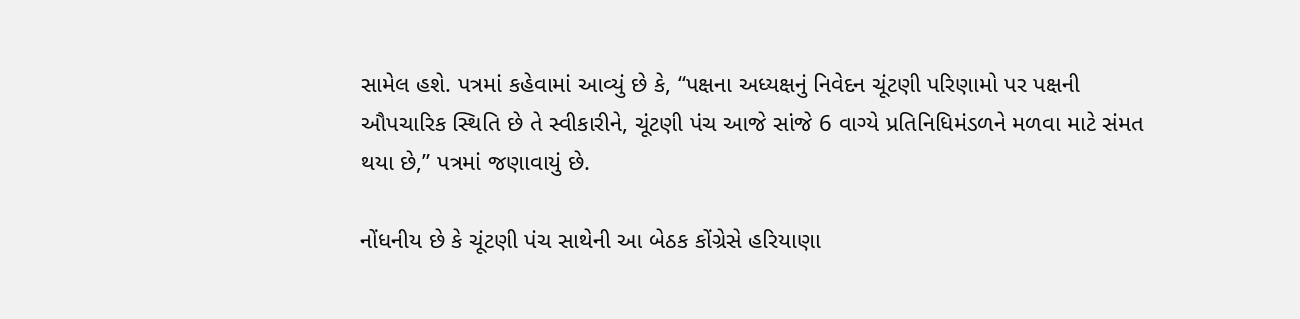સામેલ હશે. પત્રમાં કહેવામાં આવ્યું છે કે, “પક્ષના અધ્યક્ષનું નિવેદન ચૂંટણી પરિણામો પર પક્ષની ઔપચારિક સ્થિતિ છે તે સ્વીકારીને, ચૂંટણી પંચ આજે સાંજે 6 વાગ્યે પ્રતિનિધિમંડળને મળવા માટે સંમત થયા છે,” પત્રમાં જણાવાયું છે.

નોંધનીય છે કે ચૂંટણી પંચ સાથેની આ બેઠક કોંગ્રેસે હરિયાણા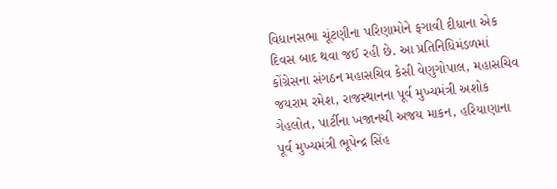વિધાનસભા ચૂંટણીના પરિણામોને ફગાવી દીધાના એક દિવસ બાદ થવા જઈ રહી છે. આ પ્રતિનિધિમંડળમાં કોંગ્રેસના સંગઠન મહાસચિવ કેસી વેણુગોપાલ, મહાસચિવ જયરામ રમેશ, રાજસ્થાનના પૂર્વ મુખ્યમંત્રી અશોક ગેહલોત, પાર્ટીના ખજાનચી અજય માકન, હરિયાણાના પૂર્વ મુખ્યમંત્રી ભૂપેન્દ્ર સિંહ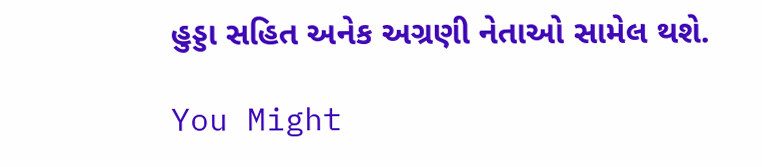હુડ્ડા સહિત અનેક અગ્રણી નેતાઓ સામેલ થશે.

You Might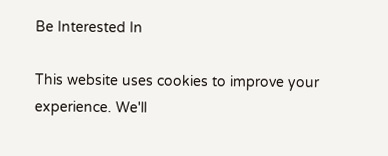Be Interested In

This website uses cookies to improve your experience. We'll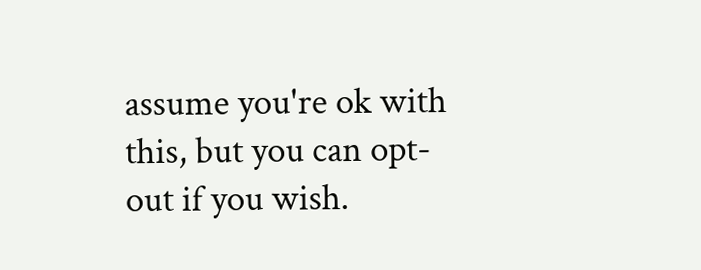assume you're ok with this, but you can opt-out if you wish.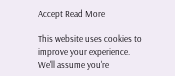Accept Read More

This website uses cookies to improve your experience. We'll assume you're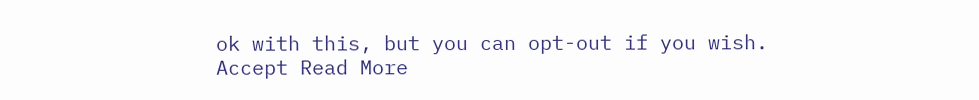ok with this, but you can opt-out if you wish. Accept Read More